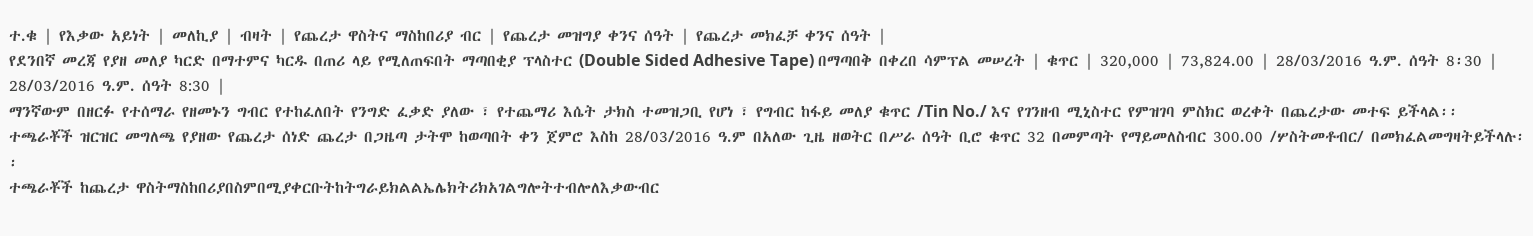ተ.ቁ | የእቃው አይነት | መለኪያ | ብዛት | የጨረታ ዋስትና ማስከበሪያ ብር | የጨረታ መዝግያ ቀንና ሰዓት | የጨረታ መክፈቻ ቀንና ሰዓት |
የደንበኛ መረጃ የያዘ መለያ ካርድ በማተምና ካርዱ በጠሪ ላይ የሚለጠፍበት ማጣበቂያ ፕላስተር (Double Sided Adhesive Tape) በማጣበቅ በቀረበ ሳምፕል መሠረት | ቁጥር | 320,000 | 73,824.00 | 28/03/2016 ዓ.ም. ሰዓት 8፡30 | 28/03/2016 ዓ.ም. ሰዓት 8:30 |
ማንኛውም በዘርፉ የተሰማራ የዘመኑን ግብር የተከፈለበት የንግድ ፈቃድ ያለው ፣ የተጨማሪ እሴት ታክስ ተመዝጋቢ የሆነ ፣ የግብር ከፋይ መለያ ቁጥር /Tin No./ እና የገንዘብ ሚኒስተር የምዝገባ ምስክር ወረቀት በጨረታው መተፍ ይችላል፡፡
ተጫራቾች ዝርዝር መግለጫ የያዘው የጨረታ ሰነድ ጨረታ በጋዜጣ ታትሞ ከወጣበት ቀን ጀምሮ እስከ 28/03/2016 ዓ.ም በአለው ጊዜ ዘወትር በሥራ ሰዓት ቢሮ ቁጥር 32 በመምጣት የማይመለስብር 300.00 /ሦስትመቶብር/ በመክፈልመግዛትይችላሉ፡፡
ተጫራቾች ከጨረታ ዋስትማስከበሪያበስምበሚያቀርቡትከትግራይክልልኤሌክትሪክአገልግሎትተብሎለእቃውብር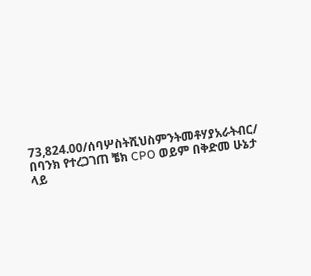73,824.00/ሰባሦስትሺህስምንትመቶሃያአራትብር/ በባንክ የተረጋገጠ ቼክ CPO ወይም በቅድመ ሁኔታ ላይ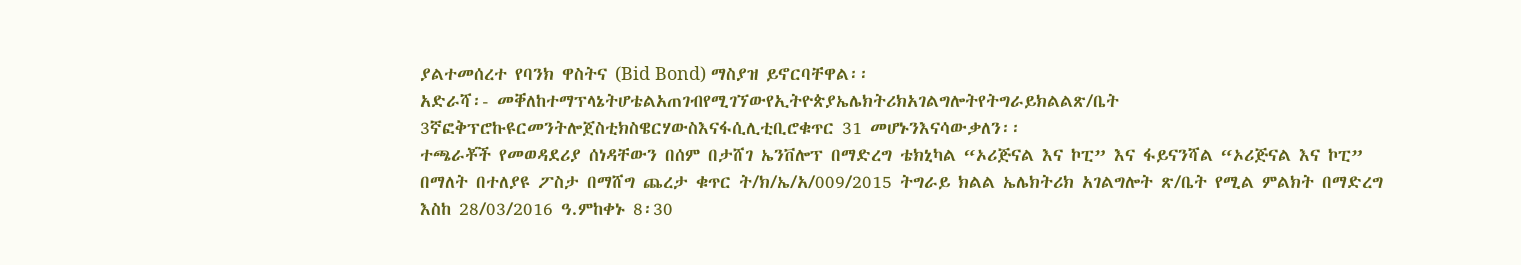ያልተመሰረተ የባንክ ዋስትና (Bid Bond) ማስያዝ ይኖርባቸዋል፡፡
አድራሻ፡- መቐለከተማፕላኔትሆቴልአጠገብየሚገኘውየኢትዮጵያኤሌክትሪክአገልግሎትየትግራይክልልጽ/ቤት 3ኛፎቅፕሮኩዩርመንትሎጀስቲክስዌርሃውስእናፋሲሊቲቢሮቁጥር 31 መሆኑንእናሳውቃለን፡፡
ተጫራቾች የመወዳደሪያ ሰነዳቸውን በሰም በታሸገ ኤንቨሎፕ በማድረግ ቴክኒካል “ኦሪጅናል እና ኮፒ” እና ፋይናንሻል “ኦሪጅናል እና ኮፒ” በማለት በተለያዩ ፖስታ በማሸግ ጨረታ ቁጥር ት/ክ/ኤ/አ/009/2015 ትግራይ ክልል ኤሌክትሪክ አገልግሎት ጽ/ቤት የሚል ምልክት በማድረግ እስከ 28/03/2016 ዓ.ምከቀኑ 8፡30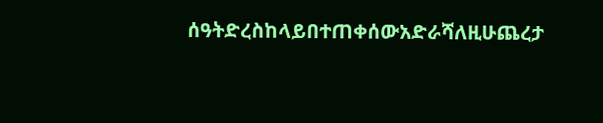ሰዓትድረስከላይበተጠቀሰውአድራሻለዚሁጨረታ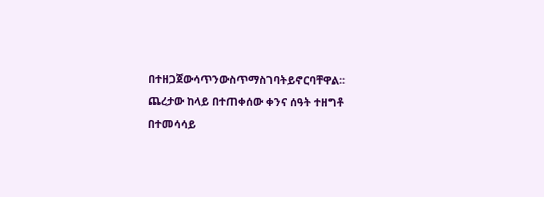በተዘጋጀውሳጥንውስጥማስገባትይኖርባቸዋል፡፡
ጨረታው ከላይ በተጠቀሰው ቀንና ሰዓት ተዘግቶ በተመሳሳይ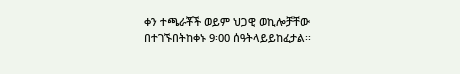ቀን ተጫራቾች ወይም ህጋዊ ወኪሎቻቸው በተገኙበትከቀኑ 9፡00 ሰዓትላይይከፈታል፡፡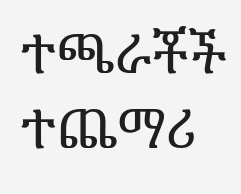ተጫራቾች ተጨማሪ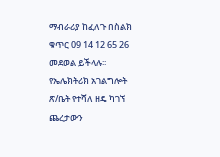ማብራሪያ ከፈለጉ በስልክ ቁጥር 09 14 12 65 26 መደወል ይችላሉ፡፡
የኤሌክትሪክ አገልግሎት ጽ/ቤት የተሻለ ዘዴ ካገኘ ጨረታውን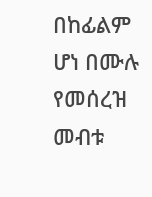በከፊልም ሆነ በሙሉ የመሰረዝ መብቱ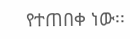የተጠበቀ ነው፡፡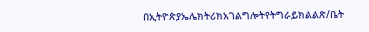በኢትዮጵያኤሌክትሪክአገልግሎትየትግራይክልልጽ/ቤት